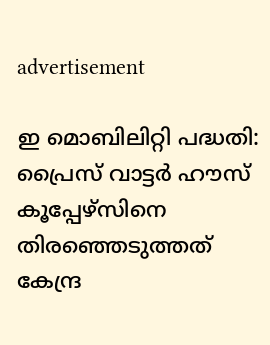advertisement

ഇ മൊബിലിറ്റി പദ്ധതി: പ്രൈസ് വാട്ടര്‍ ഹൗസ് കൂപ്പേഴ്‌സിനെ തിരഞ്ഞെടുത്തത് കേന്ദ്ര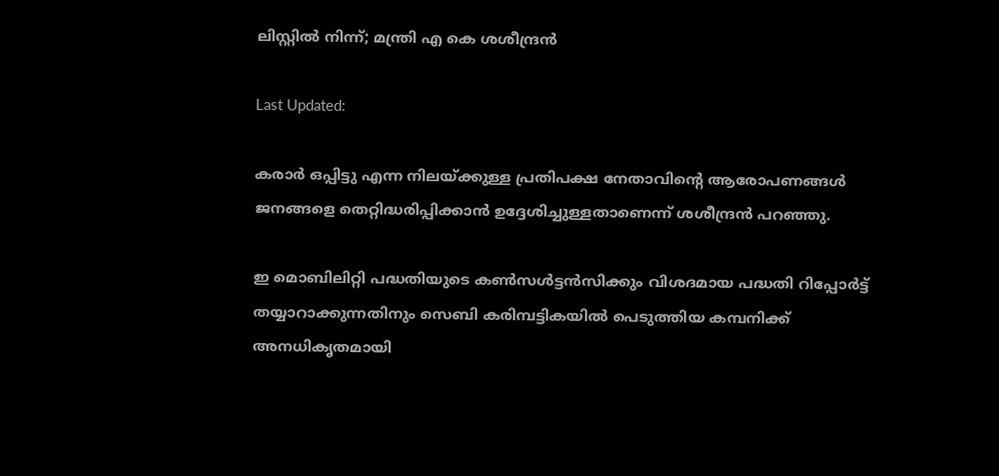ലിസ്റ്റിൽ നിന്ന്; മന്ത്രി എ കെ ശശീന്ദ്രൻ

Last Updated:

കരാര്‍ ഒപ്പിട്ടു എന്ന നിലയ്ക്കുള്ള പ്രതിപക്ഷ നേതാവിന്‍റെ ആരോപണങ്ങള്‍ ജനങ്ങളെ തെറ്റിദ്ധരിപ്പിക്കാന്‍ ഉദ്ദേശിച്ചുള്ളതാണെന്ന് ശശീന്ദ്രൻ പറഞ്ഞു.

ഇ മൊബിലിറ്റി പദ്ധതിയുടെ കണ്‍സള്‍ട്ടന്‍സിക്കും വിശദമായ പദ്ധതി റിപ്പോര്‍ട്ട് തയ്യാറാക്കുന്നതിനും സെബി കരിമ്പട്ടികയില്‍ പെടുത്തിയ കമ്പനിക്ക് അനധികൃതമായി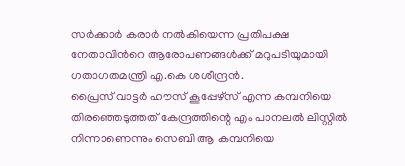സര്‍ക്കാര്‍ കരാര്‍ നല്‍കിയെന്ന പ്രതിപക്ഷ നേതാവിന്‍റെ ആരോപണങ്ങള്‍ക്ക് മറുപടിയുമായി ഗതാഗതമന്ത്രി എ.കെ ശശീന്ദ്രന്‍.
പ്രൈസ് വാട്ടര്‍ ഹൗസ് കൂപ്പേഴ്‌സ് എന്ന കമ്പനിയെ തിരഞ്ഞെടുത്തത് കേന്ദ്രത്തിന്റെ എം പാനലല്‍ ലിസ്റ്റില്‍ നിന്നാണെന്നും സെബി ആ കമ്പനിയെ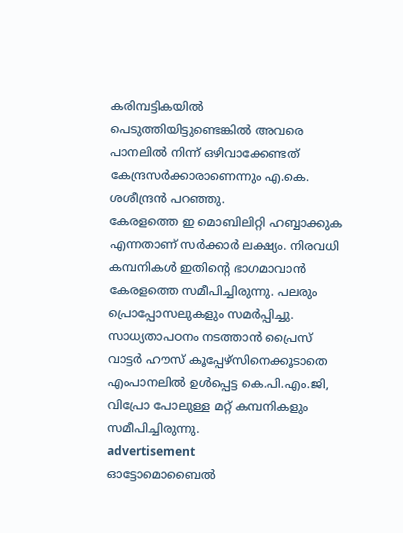കരിമ്പട്ടികയില്‍ പെടുത്തിയിട്ടുണ്ടെങ്കില്‍ അവരെ പാനലില്‍ നിന്ന് ഒഴിവാക്കേണ്ടത് കേന്ദ്രസര്‍ക്കാരാണെന്നും എ.കെ. ശശീന്ദ്രന്‍ പറഞ്ഞു.
കേരളത്തെ ഇ മൊബിലിറ്റി ഹബ്ബാക്കുക എന്നതാണ് സര്‍ക്കാര്‍ ലക്ഷ്യം. നിരവധി കമ്പനികള്‍ ഇതിന്‍റെ ഭാഗമാവാന്‍ കേരളത്തെ സമീപിച്ചിരുന്നു. പലരും പ്രൊപ്പോസലുകളും സമര്‍പ്പിച്ചു.  സാധ്യതാപഠനം നടത്താന്‍ പ്രൈസ് വാട്ടര്‍ ഹൗസ് കൂപ്പേഴ്‌സിനെക്കൂടാതെ എംപാനലില്‍ ഉള്‍പ്പെട്ട കെ.പി.എം.ജി, വിപ്രോ പോലുള്ള മറ്റ് കമ്പനികളും സമീപിച്ചിരുന്നു.
advertisement
ഓട്ടോമൊബൈല്‍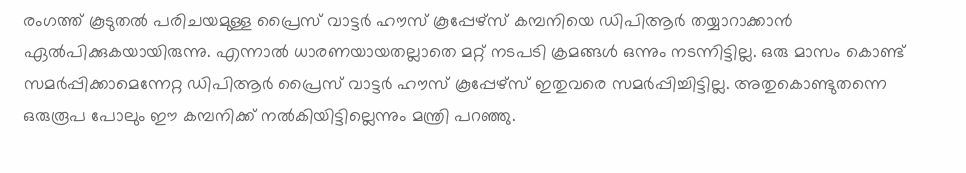രംഗത്ത് കൂടുതല്‍ പരിചയമുള്ള പ്രൈസ് വാട്ടര്‍ ഹൗസ് കൂപ്പേഴ്‌സ് കമ്പനിയെ ഡിപിആര്‍ തയ്യാറാക്കാന്‍ ഏല്‍പിക്കുകയായിരുന്നു. എന്നാല്‍ ധാരണയായതല്ലാതെ മറ്റ് നടപടി ക്രമങ്ങള്‍ ഒന്നും നടന്നിട്ടില്ല. ഒരു മാസം കൊണ്ട് സമര്‍പ്പിക്കാമെന്നേറ്റ ഡിപിആര്‍ പ്രൈസ് വാട്ടര്‍ ഹൗസ് കൂപ്പേഴ്‌സ് ഇതുവരെ സമര്‍പ്പിച്ചിട്ടില്ല. അതുകൊണ്ടുതന്നെ ഒരുരൂപ പോലും ഈ കമ്പനിക്ക് നല്‍കിയിട്ടില്ലെന്നും മന്ത്രി പറഞ്ഞു.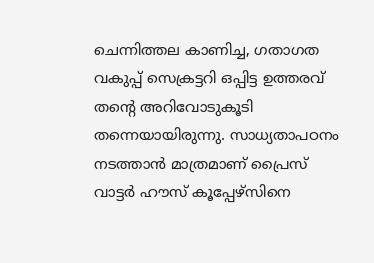ചെന്നിത്തല കാണിച്ച, ഗതാഗത വകുപ്പ് സെക്രട്ടറി ഒപ്പിട്ട ഉത്തരവ് തന്റെ അറിവോടുകൂടി തന്നെയായിരുന്നു. സാധ്യതാപഠനം നടത്താൻ മാത്രമാണ് പ്രൈസ് വാട്ടർ ഹൗസ് കൂപ്പേഴ്‌സിനെ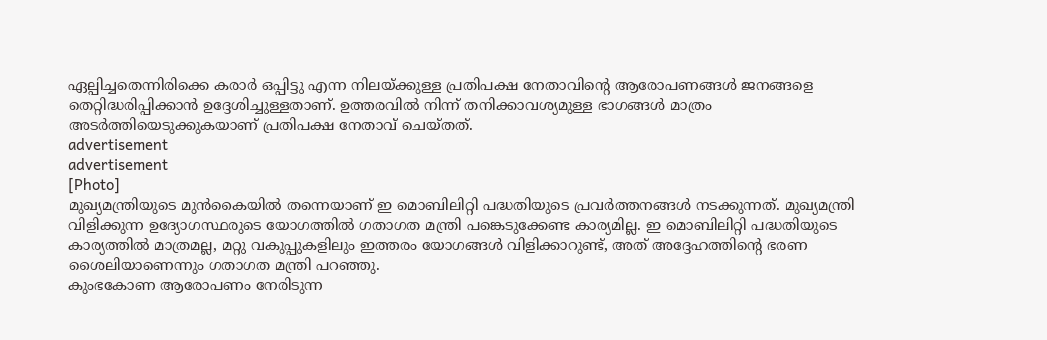ഏല്പിച്ചതെന്നിരിക്കെ കരാര്‍ ഒപ്പിട്ടു എന്ന നിലയ്ക്കുള്ള പ്രതിപക്ഷ നേതാവിന്‍റെ ആരോപണങ്ങള്‍ ജനങ്ങളെ തെറ്റിദ്ധരിപ്പിക്കാന്‍ ഉദ്ദേശിച്ചുള്ളതാണ്. ഉത്തരവില്‍ നിന്ന് തനിക്കാവശ്യമുള്ള ഭാഗങ്ങള്‍ മാത്രം അടര്‍ത്തിയെടുക്കുകയാണ് പ്രതിപക്ഷ നേതാവ് ചെയ്തത്.
advertisement
advertisement
[Photo]
മുഖ്യമന്ത്രിയുടെ മുന്‍കൈയില്‍ തന്നെയാണ് ഇ മൊബിലിറ്റി പദ്ധതിയുടെ പ്രവര്‍ത്തനങ്ങള്‍ നടക്കുന്നത്. മുഖ്യമന്ത്രി വിളിക്കുന്ന ഉദ്യോഗസ്ഥരുടെ യോഗത്തിൽ ഗതാഗത മന്ത്രി പങ്കെടുക്കേണ്ട കാര്യമില്ല. ഇ മൊബിലിറ്റി പദ്ധതിയുടെ കാര്യത്തില്‍ മാത്രമല്ല, മറ്റു വകുപ്പുകളിലും ഇത്തരം യോഗങ്ങള്‍ വിളിക്കാറുണ്ട്, അത് അദ്ദേഹത്തിന്റെ ഭരണ ശൈലിയാണെന്നും ഗതാഗത മന്ത്രി പറഞ്ഞു.
കുംഭകോണ ആരോപണം നേരിടുന്ന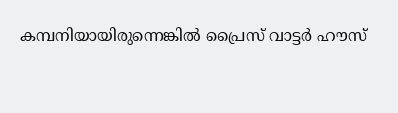കമ്പനിയായിരുന്നെങ്കില്‍ പ്രൈസ് വാട്ടര്‍ ഹൗസ്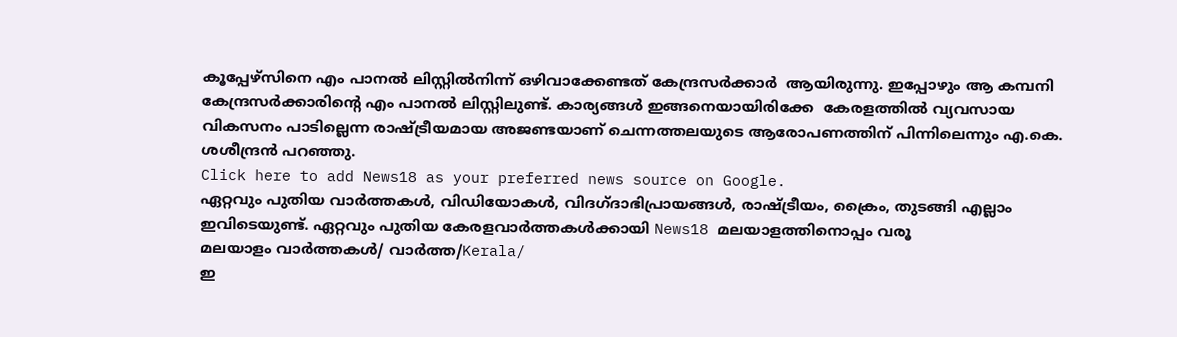കൂപ്പേഴ്‌സിനെ എം പാനല്‍ ലിസ്റ്റില്‍നിന്ന് ഒഴിവാക്കേണ്ടത് കേന്ദ്രസര്‍ക്കാര്‍  ആയിരുന്നു. ഇപ്പോഴും ആ കമ്പനി കേന്ദ്രസര്‍ക്കാരിന്‍റെ എം പാനല്‍ ലിസ്റ്റിലുണ്ട്. കാര്യങ്ങള്‍ ഇങ്ങനെയായിരിക്കേ  കേരളത്തില്‍ വ്യവസായ വികസനം പാടില്ലെന്ന രാഷ്ട്രീയമായ അജണ്ടയാണ് ചെന്നത്തലയുടെ ആരോപണത്തിന് പിന്നിലെന്നും എ.കെ. ശശീന്ദ്രന്‍ പറഞ്ഞു.
Click here to add News18 as your preferred news source on Google.
ഏറ്റവും പുതിയ വാർത്തകൾ, വിഡിയോകൾ, വിദഗ്ദാഭിപ്രായങ്ങൾ, രാഷ്ട്രീയം, ക്രൈം, തുടങ്ങി എല്ലാം ഇവിടെയുണ്ട്. ഏറ്റവും പുതിയ കേരളവാർത്തകൾക്കായി News18 മലയാളത്തിനൊപ്പം വരൂ
മലയാളം വാർത്തകൾ/ വാർത്ത/Kerala/
ഇ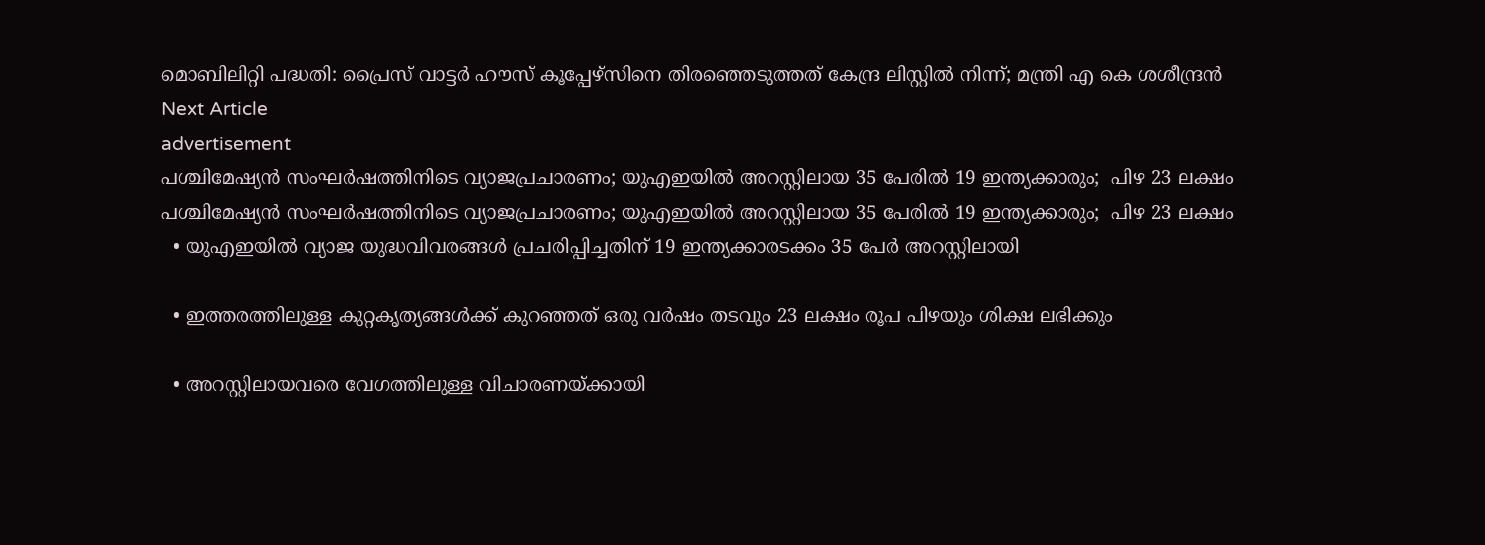മൊബിലിറ്റി പദ്ധതി: പ്രൈസ് വാട്ടര്‍ ഹൗസ് കൂപ്പേഴ്‌സിനെ തിരഞ്ഞെടുത്തത് കേന്ദ്ര ലിസ്റ്റിൽ നിന്ന്; മന്ത്രി എ കെ ശശീന്ദ്രൻ
Next Article
advertisement
പശ്ചിമേഷ്യൻ സംഘർഷത്തിനിടെ വ്യാജപ്രചാരണം; യുഎഇയിൽ അറസ്റ്റിലായ 35 പേരിൽ‌ 19 ഇന്ത്യക്കാരും;  പിഴ 23 ലക്ഷം
പശ്ചിമേഷ്യൻ സംഘർഷത്തിനിടെ വ്യാജപ്രചാരണം; യുഎഇയിൽ അറസ്റ്റിലായ 35 പേരിൽ‌ 19 ഇന്ത്യക്കാരും;  പിഴ 23 ലക്ഷം
  • യുഎഇയിൽ വ്യാജ യുദ്ധവിവരങ്ങൾ പ്രചരിപ്പിച്ചതിന് 19 ഇന്ത്യക്കാരടക്കം 35 പേർ അറസ്റ്റിലായി

  • ഇത്തരത്തിലുള്ള കുറ്റകൃത്യങ്ങൾക്ക് കുറഞ്ഞത് ഒരു വർഷം തടവും 23 ലക്ഷം രൂപ പിഴയും ശിക്ഷ ലഭിക്കും

  • അറസ്റ്റിലായവരെ വേഗത്തിലുള്ള വിചാരണയ്ക്കായി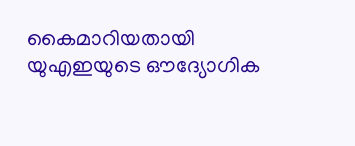കൈമാറിയതായി യുഎഇയുടെ ഔദ്യോഗിക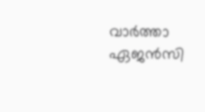വാർത്താ ഏജൻസി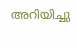അറിയിച്ചു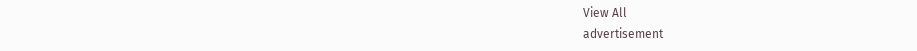View All
advertisement